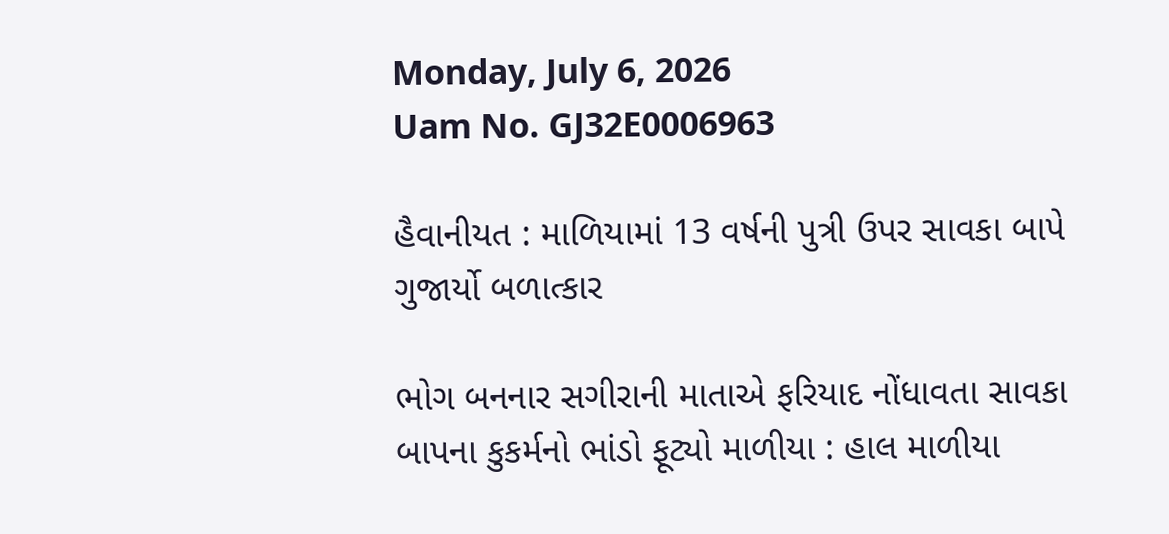Monday, July 6, 2026
Uam No. GJ32E0006963

હૈવાનીયત : માળિયામાં 13 વર્ષની પુત્રી ઉપર સાવકા બાપે ગુજાર્યો બળાત્કાર

ભોગ બનનાર સગીરાની માતાએ ફરિયાદ નોંધાવતા સાવકા બાપના કુકર્મનો ભાંડો ફૂટ્યો માળીયા : હાલ માળીયા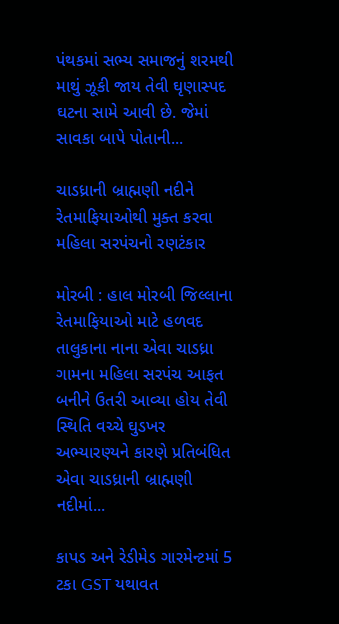પંથકમાં સભ્ય સમાજનું શરમથી માથું ઝૂકી જાય તેવી ઘૃણાસ્પદ ઘટના સામે આવી છે. જેમાં સાવકા બાપે પોતાની...

ચાડધ્રાની બ્રાહ્મણી નદીને રેતમાફિયાઓથી મુક્ત કરવા મહિલા સરપંચનો રણટંકાર

મોરબી : હાલ મોરબી જિલ્લાના રેતમાફિયાઓ માટે હળવદ તાલુકાના નાના એવા ચાડધ્રા ગામના મહિલા સરપંચ આફત બનીને ઉતરી આવ્યા હોય તેવી સ્થિતિ વચ્ચે ઘુડખર અભ્યારણ્યને કારણે પ્રતિબંધિત એવા ચાડધ્રાની બ્રાહ્મણી નદીમાં...

કાપડ અને રેડીમેડ ગારમેન્ટમાં 5 ટકા GST યથાવત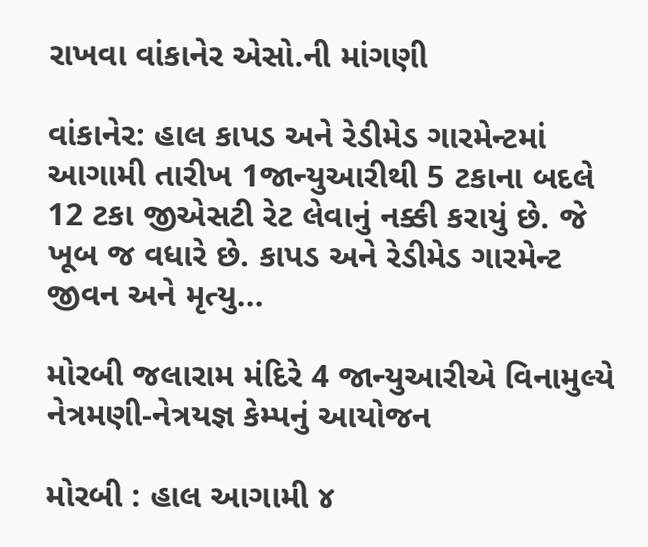રાખવા વાંકાનેર એસો.ની માંગણી

વાંકાનેર: હાલ કાપડ અને રેડીમેડ ગારમેન્ટમાં આગામી તારીખ 1જાન્યુઆરીથી 5 ટકાના બદલે 12 ટકા જીએસટી રેટ લેવાનું નક્કી કરાયું છે. જે ખૂબ જ વધારે છે. કાપડ અને રેડીમેડ ગારમેન્ટ જીવન અને મૃત્યુ...

મોરબી જલારામ મંદિરે 4 જાન્યુઆરીએ વિનામુલ્યે નેત્રમણી-નેત્રયજ્ઞ કેમ્પનું આયોજન

મોરબી : હાલ આગામી ૪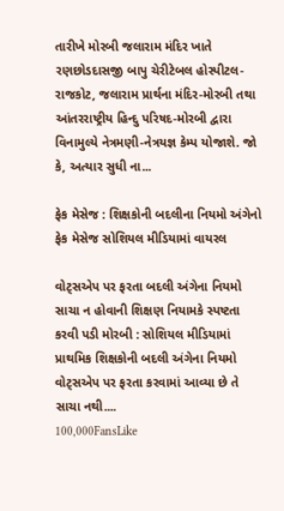તારીખે મોરબી જલારામ મંદિર ખાતે રણછોડદાસજી બાપુ ચેરીટેબલ હોસ્પીટલ-રાજકોટ, જલારામ પ્રાર્થના મંદિર-મોરબી તથા આંતરરાષ્ટ્રીય હિન્દુ પરિષદ-મોરબી દ્વારા વિનામુલ્યે નેત્રમણી-નેત્રયજ્ઞ કેમ્પ યોજાશે. જો કે, અત્યાર સુધી ના...

ફેક મેસેજ : શિક્ષકોની બદલીના નિયમો અંગેનો ફેક મેસેજ સોશિયલ મીડિયામાં વાયરલ

વોટ્સએપ પર ફરતા બદલી અંગેના નિયમો સાચા ન હોવાની શિક્ષણ નિયામકે સ્પષ્ટતા કરવી પડી મોરબી : સોશિયલ મીડિયામાં પ્રાથમિક શિક્ષકોની બદલી અંગેના નિયમો વોટ્સએપ પર ફરતા કરવામાં આવ્યા છે તે સાચા નથી....
100,000FansLike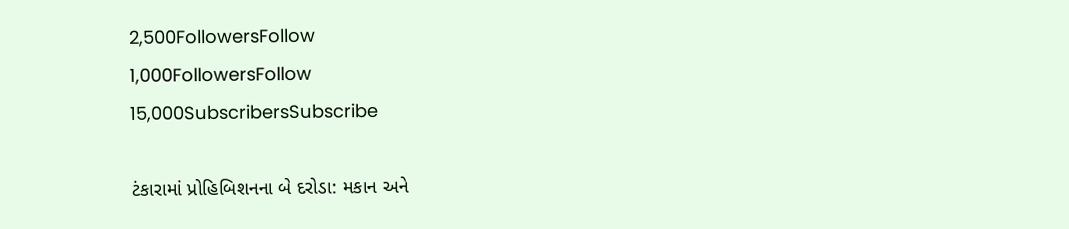2,500FollowersFollow
1,000FollowersFollow
15,000SubscribersSubscribe

ટંકારામાં પ્રોહિબિશનના બે દરોડા: મકાન અને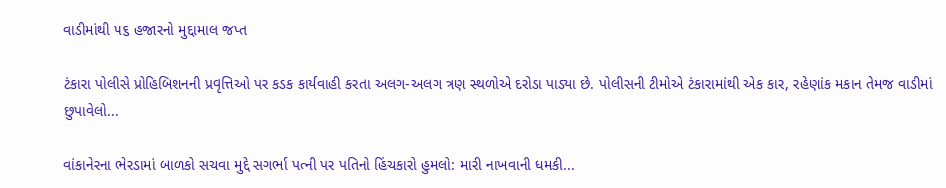વાડીમાંથી ૫૬ હજારનો મુદ્દામાલ જપ્ત

ટંકારા પોલીસે પ્રોહિબિશનની પ્રવૃત્તિઓ પર કડક કાર્યવાહી કરતા અલગ-અલગ ત્રણ સ્થળોએ દરોડા પાડ્યા છે. પોલીસની ટીમોએ ટંકારામાંથી એક કાર, રહેણાંક મકાન તેમજ વાડીમાં છુપાવેલો...

વાંકાનેરના ભેરડામાં બાળકો સચવા મુદ્દે સગર્ભા પત્ની પર પતિનો હિંચકારો હુમલો: મારી નાખવાની ધમકી...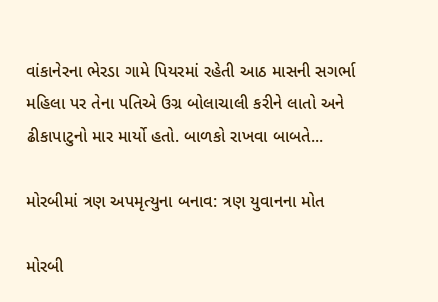વાંકાનેરના ભેરડા ગામે પિયરમાં રહેતી આઠ માસની સગર્ભા મહિલા પર તેના પતિએ ઉગ્ર બોલાચાલી કરીને લાતો અને ઢીકાપાટુનો માર માર્યો હતો. બાળકો રાખવા બાબતે...

મોરબીમાં ત્રણ અપમૃત્યુના બનાવ: ત્રણ યુવાનના મોત

મોરબી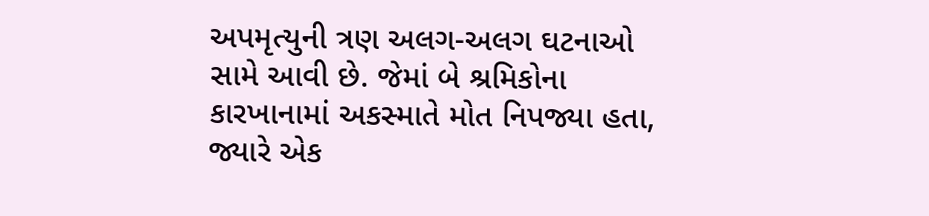અપમૃત્યુની ત્રણ અલગ-અલગ ઘટનાઓ સામે આવી છે. જેમાં બે શ્રમિકોના કારખાનામાં અકસ્માતે મોત નિપજ્યા હતા, જ્યારે એક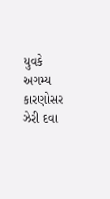યુવકે અગમ્ય કારણોસર ઝેરી દવા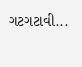ગટગટાવી...